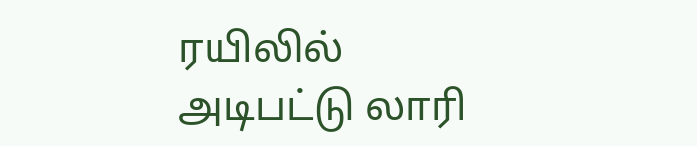ரயிலில் அடிபட்டு லாரி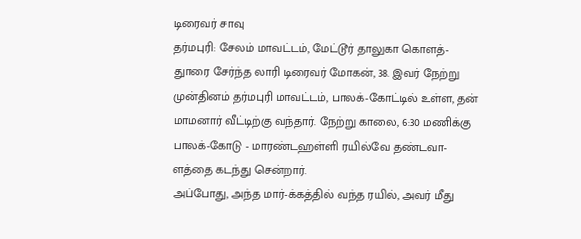டிரைவர் சாவு
தர்மபுரி: சேலம் மாவட்டம், மேட்டூர் தாலுகா கொளத்-துாரை சேர்ந்த லாரி டிரைவர் மோகன், 38. இவர் நேற்று முன்தினம் தர்மபுரி மாவட்டம், பாலக்-கோட்டில் உள்ள, தன் மாமனார் வீட்டிற்கு வந்தார். நேற்று காலை, 6:30 மணிக்கு பாலக்-கோடு - மாரண்டஹள்ளி ரயில்வே தண்டவா-ளத்தை கடந்து சென்றார்.
அப்போது, அந்த மார்-க்கத்தில் வந்த ரயில், அவர் மீது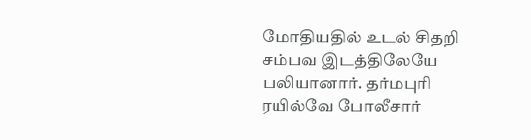மோதியதில் உடல் சிதறி சம்பவ இடத்திலேயே பலியானார். தர்மபுரி ரயில்வே போலீசார்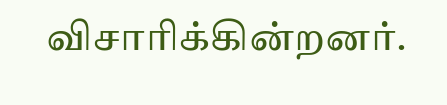விசாரிக்கின்றனர்.